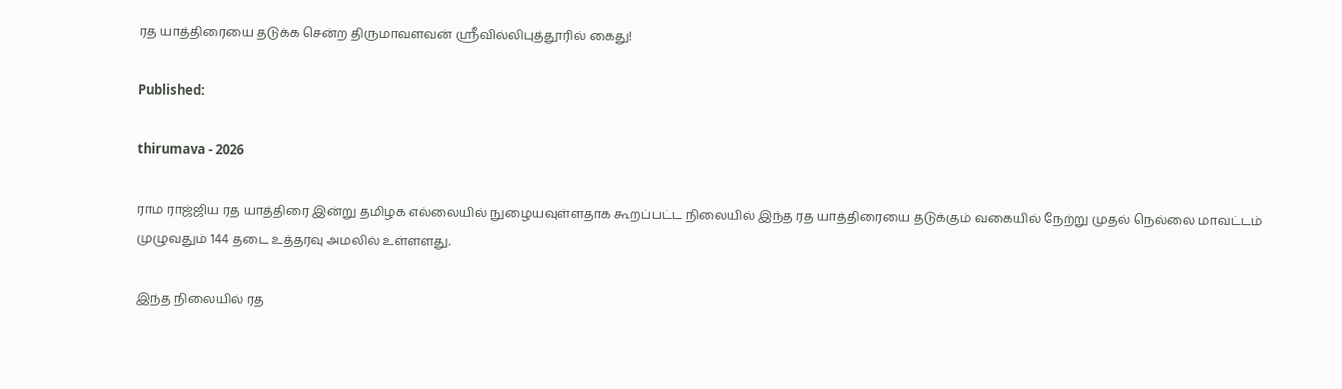ரத யாத்திரையை தடுக்க சென்ற திருமாவளவன் ஸ்ரீவில்லிபுத்தூரில் கைது!

Published:

thirumava - 2026

ராம ராஜ்ஜிய ரத யாத்திரை இன்று தமிழக எல்லையில் நுழையவுள்ளதாக கூறப்பட்ட நிலையில் இந்த ரத யாத்திரையை தடுக்கும் வகையில் நேற்று முதல் நெல்லை மாவட்டம் முழுவதும் 144 தடை உத்தரவு அமலில் உள்ளளது.

இந்த நிலையில் ரத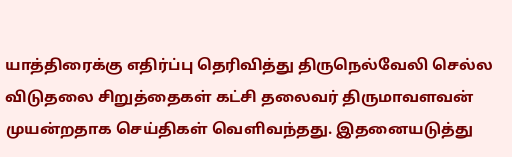யாத்திரைக்கு எதிர்ப்பு தெரிவித்து திருநெல்வேலி செல்ல விடுதலை சிறுத்தைகள் கட்சி தலைவர் திருமாவளவன் முயன்றதாக செய்திகள் வெளிவந்தது. இதனையடுத்து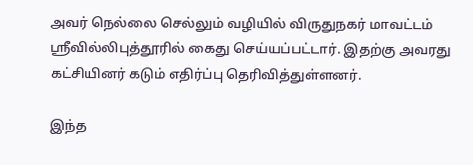அவர் நெல்லை செல்லும் வழியில் விருதுநகர் மாவட்டம் ஸ்ரீவில்லிபுத்தூரில் கைது செய்யப்பட்டார். இதற்கு அவரது கட்சியினர் கடும் எதிர்ப்பு தெரிவித்துள்ளனர்.

இந்த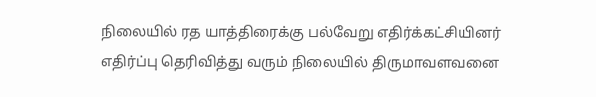நிலையில் ரத யாத்திரைக்கு பல்வேறு எதிர்க்கட்சியினர் எதிர்ப்பு தெரிவித்து வரும் நிலையில் திருமாவளவனை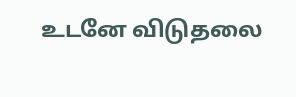உடனே விடுதலை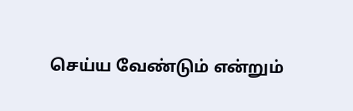செய்ய வேண்டும் என்றும்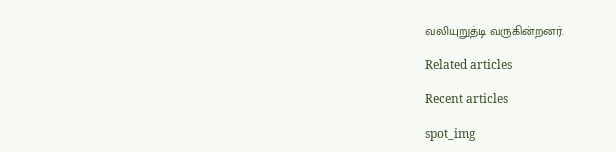வலியுறுத்டி வருகின்றனர்.

Related articles

Recent articles

spot_img